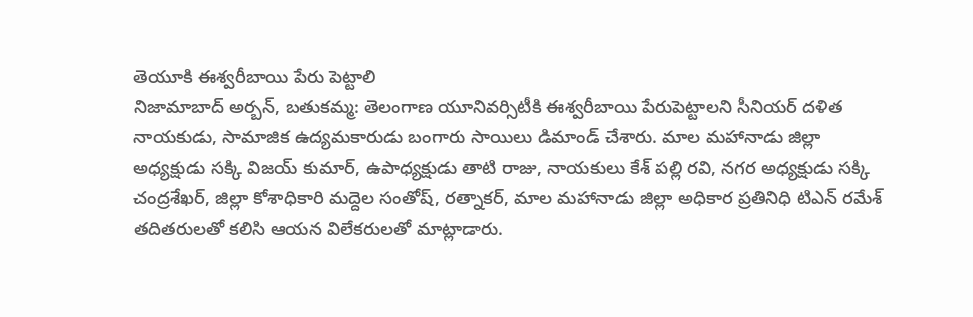తెయూకి ఈశ్వరీబాయి పేరు పెట్టాలి
నిజామాబాద్ అర్బన్, బతుకమ్మ: తెలంగాణ యూనివర్సిటీకి ఈశ్వరీబాయి పేరుపెట్టాలని సీనియర్ దళిత నాయకుడు, సామాజిక ఉద్యమకారుడు బంగారు సాయిలు డిమాండ్ చేశారు. మాల మహానాడు జిల్లా అధ్యక్షుడు సక్కి విజయ్ కుమార్, ఉపాధ్యక్షుడు తాటి రాజు, నాయకులు కేశ్ పల్లి రవి, నగర అధ్యక్షుడు సక్కి చంద్రశేఖర్, జిల్లా కోశాధికారి మద్దెల సంతోష్, రత్నాకర్, మాల మహానాడు జిల్లా అధికార ప్రతినిధి టిఎన్ రమేశ్ తదితరులతో కలిసి ఆయన విలేకరులతో మాట్లాడారు.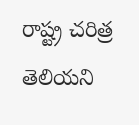రాష్ట్ర చరిత్ర తెలియని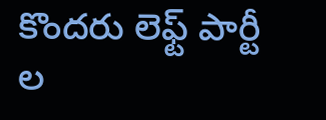కొందరు లెఫ్ట్ పార్టీ ల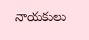నాయకులు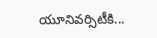యూనివర్సిటీకి...